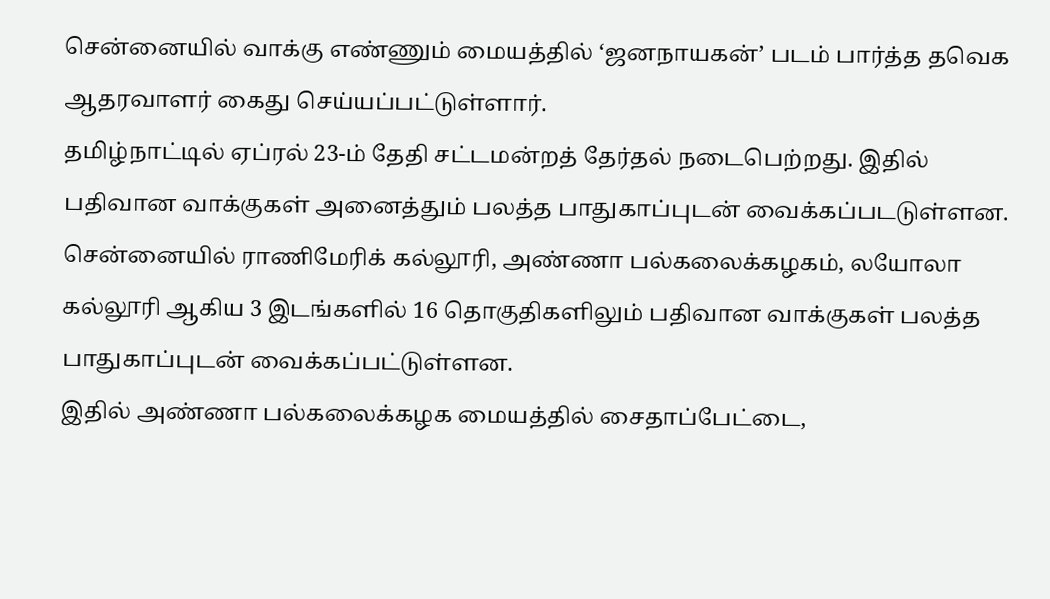சென்னையில் வாக்கு எண்ணும் மையத்தில் ‘ஜனநாயகன்’ படம் பார்த்த தவெக ஆதரவாளர் கைது செய்யப்பட்டுள்ளார்.
தமிழ்நாட்டில் ஏப்ரல் 23-ம் தேதி சட்டமன்றத் தேர்தல் நடைபெற்றது. இதில் பதிவான வாக்குகள் அனைத்தும் பலத்த பாதுகாப்புடன் வைக்கப்படடுள்ளன. சென்னையில் ராணிமேரிக் கல்லூரி, அண்ணா பல்கலைக்கழகம், லயோலா கல்லூரி ஆகிய 3 இடங்களில் 16 தொகுதிகளிலும் பதிவான வாக்குகள் பலத்த பாதுகாப்புடன் வைக்கப்பட்டுள்ளன.
இதில் அண்ணா பல்கலைக்கழக மையத்தில் சைதாப்பேட்டை,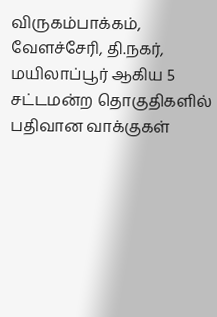விருகம்பாக்கம், வேளச்சேரி, தி.நகர், மயிலாப்பூர் ஆகிய 5 சட்டமன்ற தொகுதிகளில் பதிவான வாக்குகள்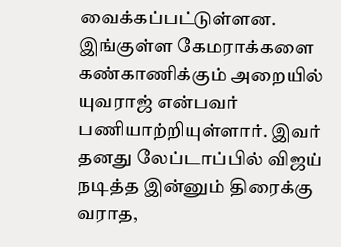வைக்கப்பட்டுள்ளன. இங்குள்ள கேமராக்களை கண்காணிக்கும் அறையில் யுவராஜ் என்பவர் பணியாற்றியுள்ளார். இவர் தனது லேப்டாப்பில் விஜய் நடித்த இன்னும் திரைக்கு வராத,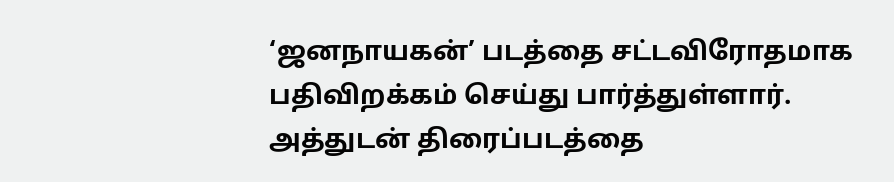‘ஜனநாயகன்’ படத்தை சட்டவிரோதமாக பதிவிறக்கம் செய்து பார்த்துள்ளார்.
அத்துடன் திரைப்படத்தை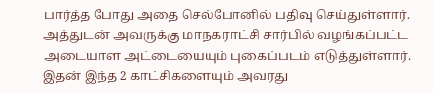பார்த்த போது அதை செல்போனில் பதிவு செய்துள்ளார். அத்துடன் அவருக்கு மாநகராட்சி சார்பில் வழங்கப்பட்ட அடையாள அட்டையையும் புகைப்படம் எடுத்துள்ளார். இதன் இந்த 2 காட்சிகளையும் அவரது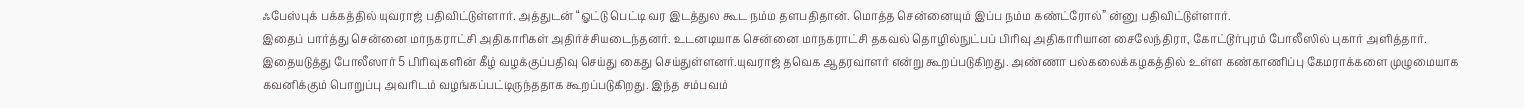ஃபேஸ்புக் பக்கத்தில் யுவராஜ் பதிவிட்டுள்ளார். அத்துடன் “ஓட்டு பெட்டி வர இடத்துல கூட நம்ம தளபதிதான். மொத்த சென்னையும் இப்ப நம்ம கண்ட்ரோல்” ன்னு பதிவிட்டுள்ளார்.
இதைப் பார்த்து சென்னை மாநகராட்சி அதிகாரிகள் அதிர்ச்சியடைந்தனர். உடனடியாக சென்னை மாநகராட்சி தகவல் தொழில்நுட்பப் பிரிவு அதிகாரியான சைலேந்திரா, கோட்டூர்புரம் போலீஸில் புகார் அளித்தார். இதையடுத்து போலீஸார் 5 பிரிவுகளின் கீழ் வழக்குப்பதிவு செய்து கைது செய்துள்ளனர்.யுவராஜ் தவெக ஆதரவாளர் என்று கூறப்படுகிறது. அண்ணா பல்கலைக்கழகத்தில் உள்ள கண்காணிப்பு கேமராக்களை முழுமையாக கவனிக்கும் பொறுப்பு அவரிடம் வழங்கப்பட்டிருந்ததாக கூறப்படுகிறது. இந்த சம்பவம்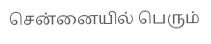சென்னையில் பெரும்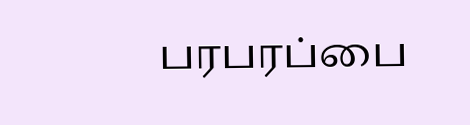பரபரப்பை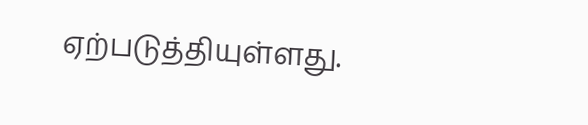ஏற்படுத்தியுள்ளது.